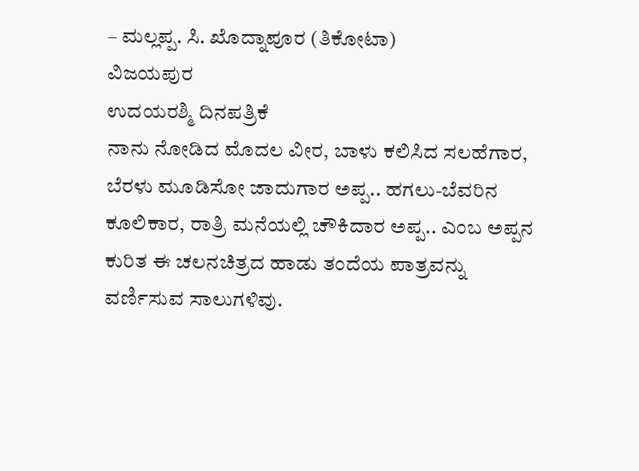– ಮಲ್ಲಪ್ಪ. ಸಿ. ಖೊದ್ನಾಪೂರ (ತಿಕೋಟಾ)
ವಿಜಯಪುರ
ಉದಯರಶ್ಮಿ ದಿನಪತ್ರಿಕೆ
ನಾನು ನೋಡಿದ ಮೊದಲ ವೀರ, ಬಾಳು ಕಲಿಸಿದ ಸಲಹೆಗಾರ, ಬೆರಳು ಮೂಡಿಸೋ ಜಾದುಗಾರ ಅಪ್ಪ.. ಹಗಲು-ಬೆವರಿನ ಕೂಲಿಕಾರ, ರಾತ್ರಿ ಮನೆಯಲ್ಲಿ ಚೌಕಿದಾರ ಅಪ್ಪ.. ಎಂಬ ಅಪ್ಪನ ಕುರಿತ ಈ ಚಲನಚಿತ್ರದ ಹಾಡು ತಂದೆಯ ಪಾತ್ರವನ್ನು ವರ್ಣಿಸುವ ಸಾಲುಗಳಿವು.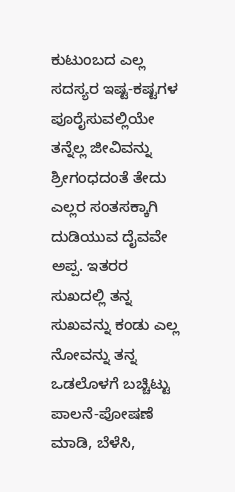ಕುಟುಂಬದ ಎಲ್ಲ ಸದಸ್ಯರ ಇಷ್ಟ-ಕಷ್ಟಗಳ ಪೂರೈಸುವಲ್ಲಿಯೇ ತನ್ನೆಲ್ಲ ಜೀವಿವನ್ನು ಶ್ರೀಗಂಧದಂತೆ ತೇದು ಎಲ್ಲರ ಸಂತಸಕ್ಕಾಗಿ ದುಡಿಯುವ ದೈವವೇ ಅಪ್ಪ. ಇತರರ ಸುಖದಲ್ಲಿ ತನ್ನ ಸುಖವನ್ನು ಕಂಡು ಎಲ್ಲ ನೋವನ್ನು ತನ್ನ ಒಡಲೊಳಗೆ ಬಚ್ಚಿಟ್ಟು ಪಾಲನೆ-ಪೋಷಣೆ ಮಾಡಿ, ಬೆಳೆಸಿ,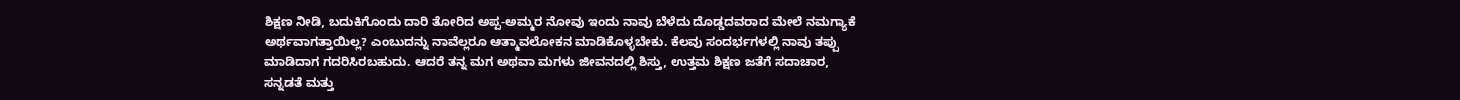ಶಿಕ್ಷಣ ನೀಡಿ, ಬದುಕಿಗೊಂದು ದಾರಿ ತೋರಿದ ಅಪ್ಪ-ಅಮ್ಮರ ನೋವು ಇಂದು ನಾವು ಬೆಳೆದು ದೊಡ್ಡದವರಾದ ಮೇಲೆ ನಮಗ್ಯಾಕೆ ಅರ್ಥವಾಗತ್ತಾಯಿಲ್ಲ? ಎಂಬುದನ್ನು ನಾವೆಲ್ಲರೂ ಆತ್ಮಾವಲೋಕನ ಮಾಡಿಕೊಳ್ಳಬೇಕು. ಕೆಲವು ಸಂದರ್ಭಗಳಲ್ಲಿ ನಾವು ತಪ್ಪು ಮಾಡಿದಾಗ ಗದರಿಸಿರಬಹುದು. ಆದರೆ ತನ್ನ ಮಗ ಅಥವಾ ಮಗಳು ಜೀವನದಲ್ಲಿ ಶಿಸ್ತು, ಉತ್ತಮ ಶಿಕ್ಷಣ ಜತೆಗೆ ಸದಾಚಾರ, ಸನ್ನಡತೆ ಮತ್ತು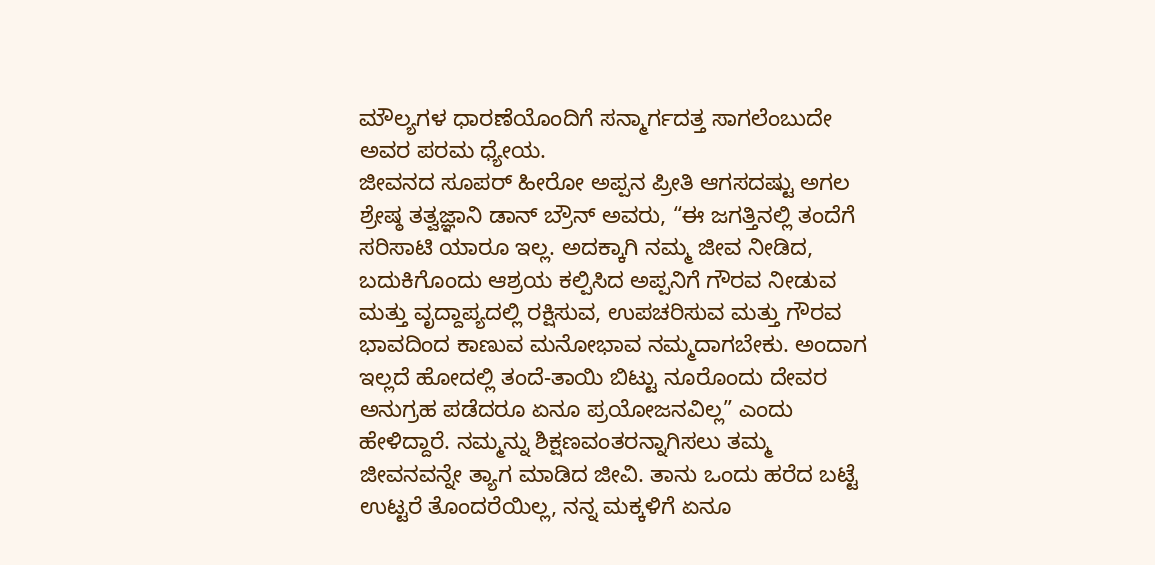ಮೌಲ್ಯಗಳ ಧಾರಣೆಯೊಂದಿಗೆ ಸನ್ಮಾರ್ಗದತ್ತ ಸಾಗಲೆಂಬುದೇ ಅವರ ಪರಮ ಧ್ಯೇಯ.
ಜೀವನದ ಸೂಪರ್ ಹೀರೋ ಅಪ್ಪನ ಪ್ರೀತಿ ಆಗಸದಷ್ಟು ಅಗಲ
ಶ್ರೇಷ್ಠ ತತ್ವಜ್ಞಾನಿ ಡಾನ್ ಬ್ರೌನ್ ಅವರು, “ಈ ಜಗತ್ತಿನಲ್ಲಿ ತಂದೆಗೆ ಸರಿಸಾಟಿ ಯಾರೂ ಇಲ್ಲ. ಅದಕ್ಕಾಗಿ ನಮ್ಮ ಜೀವ ನೀಡಿದ, ಬದುಕಿಗೊಂದು ಆಶ್ರಯ ಕಲ್ಪಿಸಿದ ಅಪ್ಪನಿಗೆ ಗೌರವ ನೀಡುವ ಮತ್ತು ವೃದ್ದಾಪ್ಯದಲ್ಲಿ ರಕ್ಷಿಸುವ, ಉಪಚರಿಸುವ ಮತ್ತು ಗೌರವ ಭಾವದಿಂದ ಕಾಣುವ ಮನೋಭಾವ ನಮ್ಮದಾಗಬೇಕು. ಅಂದಾಗ ಇಲ್ಲದೆ ಹೋದಲ್ಲಿ ತಂದೆ-ತಾಯಿ ಬಿಟ್ಟು ನೂರೊಂದು ದೇವರ ಅನುಗ್ರಹ ಪಡೆದರೂ ಏನೂ ಪ್ರಯೋಜನವಿಲ್ಲ” ಎಂದು ಹೇಳಿದ್ದಾರೆ. ನಮ್ಮನ್ನು ಶಿಕ್ಷಣವಂತರನ್ನಾಗಿಸಲು ತಮ್ಮ ಜೀವನವನ್ನೇ ತ್ಯಾಗ ಮಾಡಿದ ಜೀವಿ. ತಾನು ಒಂದು ಹರೆದ ಬಟ್ಟೆ ಉಟ್ಟರೆ ತೊಂದರೆಯಿಲ್ಲ, ನನ್ನ ಮಕ್ಕಳಿಗೆ ಏನೂ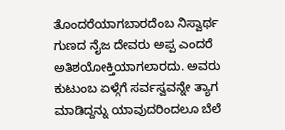ತೊಂದರೆಯಾಗಬಾರದೆಂಬ ನಿಸ್ವಾರ್ಥ ಗುಣದ ನೈಜ ದೇವರು ಅಪ್ಪ ಎಂದರೆ ಅತಿಶಯೋಕ್ತಿಯಾಗಲಾರದು. ಅವರು ಕುಟುಂಬ ಏಳ್ಗೆಗೆ ಸರ್ವಸ್ವವನ್ನೇ ತ್ಯಾಗ ಮಾಡಿದ್ದನ್ನು ಯಾವುದರಿಂದಲೂ ಬೆಲೆ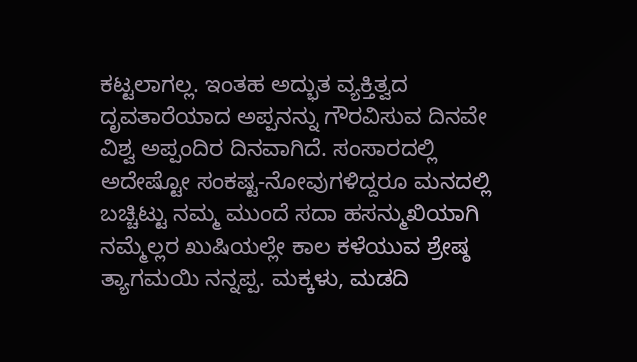ಕಟ್ಟಲಾಗಲ್ಲ. ಇಂತಹ ಅದ್ಭುತ ವ್ಯಕ್ತಿತ್ವದ ದೃವತಾರೆಯಾದ ಅಪ್ಪನನ್ನು ಗೌರವಿಸುವ ದಿನವೇ ವಿಶ್ವ ಅಪ್ಪಂದಿರ ದಿನವಾಗಿದೆ. ಸಂಸಾರದಲ್ಲಿ ಅದೇಷ್ಟೋ ಸಂಕಷ್ಟ-ನೋವುಗಳಿದ್ದರೂ ಮನದಲ್ಲಿ ಬಚ್ಚಿಟ್ಟು ನಮ್ಮ ಮುಂದೆ ಸದಾ ಹಸನ್ಮುಖಿಯಾಗಿ ನಮ್ಮೆಲ್ಲರ ಖುಷಿಯಲ್ಲೇ ಕಾಲ ಕಳೆಯುವ ಶ್ರೇಷ್ಠ ತ್ಯಾಗಮಯಿ ನನ್ನಪ್ಪ. ಮಕ್ಕಳು, ಮಡದಿ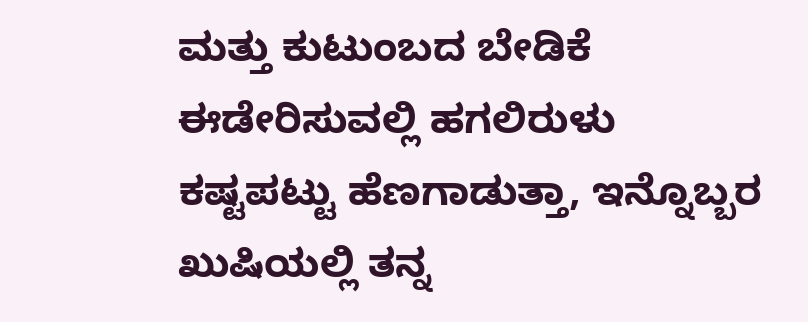ಮತ್ತು ಕುಟುಂಬದ ಬೇಡಿಕೆ ಈಡೇರಿಸುವಲ್ಲಿ ಹಗಲಿರುಳು ಕಷ್ಟಪಟ್ಟು ಹೆಣಗಾಡುತ್ತಾ, ಇನ್ನೊಬ್ಬರ ಖುಷಿಯಲ್ಲಿ ತನ್ನ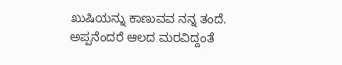ಖುಷಿಯನ್ನು ಕಾಣುವವ ನನ್ನ ತಂದೆ.
ಅಪ್ಪನೆಂದರೆ ಆಲದ ಮರವಿದ್ದಂತೆ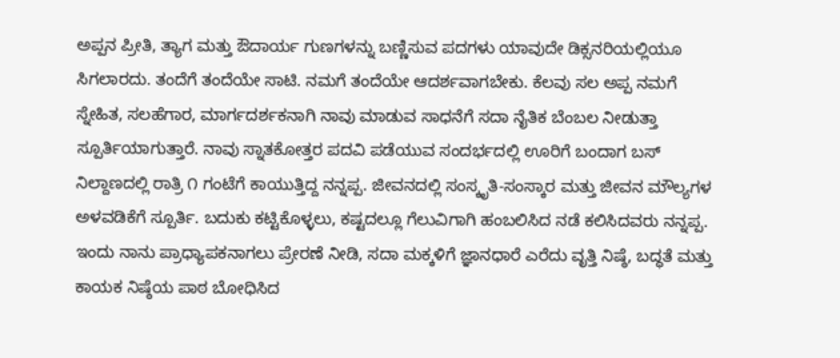ಅಪ್ಪನ ಪ್ರೀತಿ, ತ್ಯಾಗ ಮತ್ತು ಔದಾರ್ಯ ಗುಣಗಳನ್ನು ಬಣ್ಣಿಸುವ ಪದಗಳು ಯಾವುದೇ ಡಿಕ್ಸನರಿಯಲ್ಲಿಯೂ ಸಿಗಲಾರದು. ತಂದೆಗೆ ತಂದೆಯೇ ಸಾಟಿ. ನಮಗೆ ತಂದೆಯೇ ಆದರ್ಶವಾಗಬೇಕು. ಕೆಲವು ಸಲ ಅಪ್ಪ ನಮಗೆ ಸ್ನೇಹಿತ, ಸಲಹೆಗಾರ, ಮಾರ್ಗದರ್ಶಕನಾಗಿ ನಾವು ಮಾಡುವ ಸಾಧನೆಗೆ ಸದಾ ನೈತಿಕ ಬೆಂಬಲ ನೀಡುತ್ತಾ ಸ್ಪೂರ್ತಿಯಾಗುತ್ತಾರೆ. ನಾವು ಸ್ನಾತಕೋತ್ತರ ಪದವಿ ಪಡೆಯುವ ಸಂದರ್ಭದಲ್ಲಿ ಊರಿಗೆ ಬಂದಾಗ ಬಸ್ ನಿಲ್ದಾಣದಲ್ಲಿ ರಾತ್ರಿ ೧ ಗಂಟೆಗೆ ಕಾಯುತ್ತಿದ್ದ ನನ್ನಪ್ಪ. ಜೀವನದಲ್ಲಿ ಸಂಸ್ಕೃತಿ-ಸಂಸ್ಕಾರ ಮತ್ತು ಜೀವನ ಮೌಲ್ಯಗಳ ಅಳವಡಿಕೆಗೆ ಸ್ಪೂರ್ತಿ. ಬದುಕು ಕಟ್ಟಿಕೊಳ್ಳಲು, ಕಷ್ಟದಲ್ಲೂ ಗೆಲುವಿಗಾಗಿ ಹಂಬಲಿಸಿದ ನಡೆ ಕಲಿಸಿದವರು ನನ್ನಪ್ಪ. ಇಂದು ನಾನು ಪ್ರಾಧ್ಯಾಪಕನಾಗಲು ಪ್ರೇರಣೆ ನೀಡಿ, ಸದಾ ಮಕ್ಕಳಿಗೆ ಜ್ಞಾನಧಾರೆ ಎರೆದು ವೃತ್ತಿ ನಿಷ್ಠೆ, ಬದ್ಧತೆ ಮತ್ತು ಕಾಯಕ ನಿಷ್ಠೆಯ ಪಾಠ ಬೋಧಿಸಿದ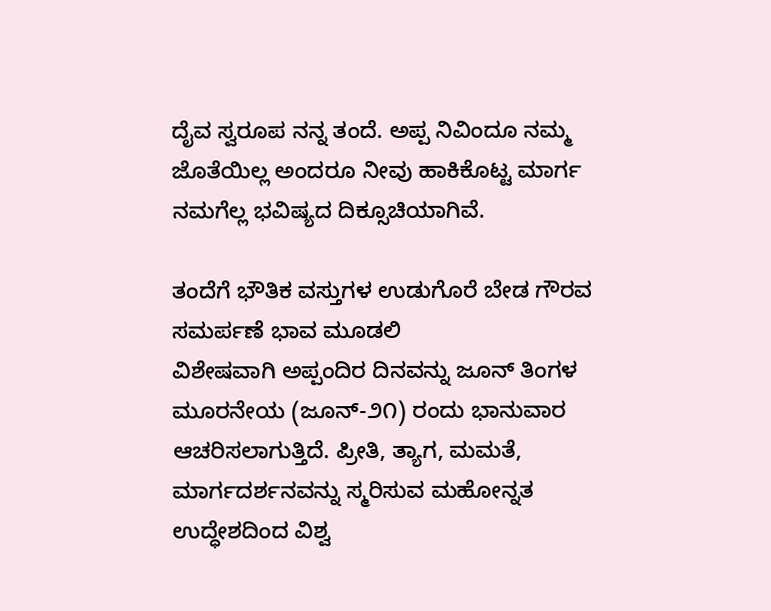ದೈವ ಸ್ವರೂಪ ನನ್ನ ತಂದೆ. ಅಪ್ಪ ನಿವಿಂದೂ ನಮ್ಮ ಜೊತೆಯಿಲ್ಲ ಅಂದರೂ ನೀವು ಹಾಕಿಕೊಟ್ಟ ಮಾರ್ಗ ನಮಗೆಲ್ಲ ಭವಿಷ್ಯದ ದಿಕ್ಸೂಚಿಯಾಗಿವೆ.

ತಂದೆಗೆ ಭೌತಿಕ ವಸ್ತುಗಳ ಉಡುಗೊರೆ ಬೇಡ ಗೌರವ ಸಮರ್ಪಣೆ ಭಾವ ಮೂಡಲಿ
ವಿಶೇಷವಾಗಿ ಅಪ್ಪಂದಿರ ದಿನವನ್ನು ಜೂನ್ ತಿಂಗಳ ಮೂರನೇಯ (ಜೂನ್-೨೧) ರಂದು ಭಾನುವಾರ ಆಚರಿಸಲಾಗುತ್ತಿದೆ. ಪ್ರೀತಿ, ತ್ಯಾಗ, ಮಮತೆ, ಮಾರ್ಗದರ್ಶನವನ್ನು ಸ್ಮರಿಸುವ ಮಹೋನ್ನತ ಉದ್ಧೇಶದಿಂದ ವಿಶ್ವ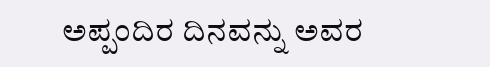ಅಪ್ಪಂದಿರ ದಿನವನ್ನು ಅವರ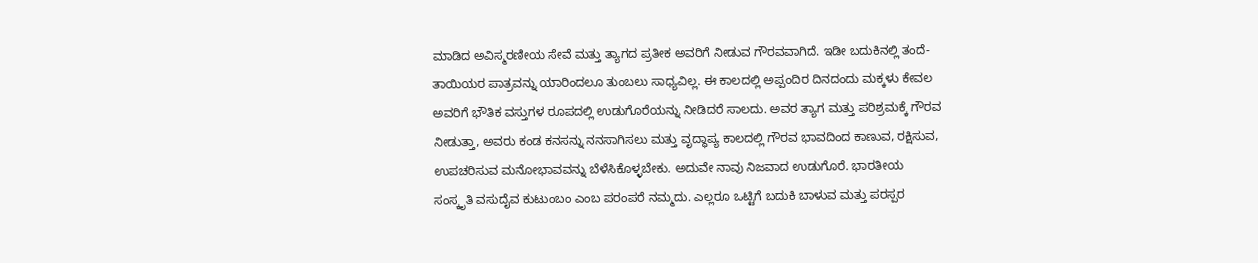ಮಾಡಿದ ಅವಿಸ್ಮರಣೀಯ ಸೇವೆ ಮತ್ತು ತ್ಯಾಗದ ಪ್ರತೀಕ ಅವರಿಗೆ ನೀಡುವ ಗೌರವವಾಗಿದೆ. ಇಡೀ ಬದುಕಿನಲ್ಲಿ ತಂದೆ-ತಾಯಿಯರ ಪಾತ್ರವನ್ನು ಯಾರಿಂದಲೂ ತುಂಬಲು ಸಾಧ್ಯವಿಲ್ಲ. ಈ ಕಾಲದಲ್ಲಿ ಅಪ್ಪಂದಿರ ದಿನದಂದು ಮಕ್ಕಳು ಕೇವಲ ಅವರಿಗೆ ಭೌತಿಕ ವಸ್ತುಗಳ ರೂಪದಲ್ಲಿ ಉಡುಗೊರೆಯನ್ನು ನೀಡಿದರೆ ಸಾಲದು. ಅವರ ತ್ಯಾಗ ಮತ್ತು ಪರಿಶ್ರಮಕ್ಕೆ ಗೌರವ ನೀಡುತ್ತಾ, ಅವರು ಕಂಡ ಕನಸನ್ನು ನನಸಾಗಿಸಲು ಮತ್ತು ವೃದ್ಧಾಪ್ಯ ಕಾಲದಲ್ಲಿ ಗೌರವ ಭಾವದಿಂದ ಕಾಣುವ, ರಕ್ಷಿಸುವ, ಉಪಚರಿಸುವ ಮನೋಭಾವವನ್ನು ಬೆಳೆಸಿಕೊಳ್ಳಬೇಕು. ಅದುವೇ ನಾವು ನಿಜವಾದ ಉಡುಗೊರೆ. ಭಾರತೀಯ ಸಂಸ್ಕೃತಿ ವಸುದೈವ ಕುಟುಂಬಂ ಎಂಬ ಪರಂಪರೆ ನಮ್ಮದು. ಎಲ್ಲರೂ ಒಟ್ಟಿಗೆ ಬದುಕಿ ಬಾಳುವ ಮತ್ತು ಪರಸ್ಪರ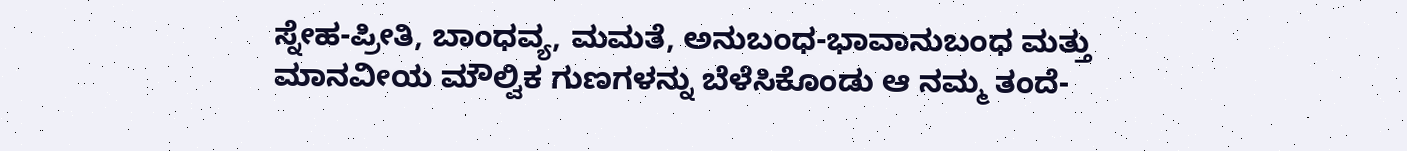ಸ್ನೇಹ-ಪ್ರೀತಿ, ಬಾಂಧವ್ಯ, ಮಮತೆ, ಅನುಬಂಧ-ಭಾವಾನುಬಂಧ ಮತ್ತು ಮಾನವೀಯ ಮೌಲ್ವಿಕ ಗುಣಗಳನ್ನು ಬೆಳೆಸಿಕೊಂಡು ಆ ನಮ್ಮ ತಂದೆ-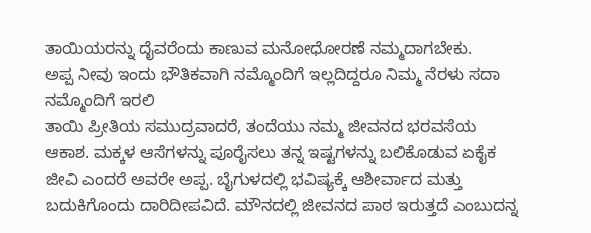ತಾಯಿಯರನ್ನು ದೈವರೆಂದು ಕಾಣುವ ಮನೋಧೋರಣೆ ನಮ್ಮದಾಗಬೇಕು.
ಅಪ್ಪ ನೀವು ಇಂದು ಭೌತಿಕವಾಗಿ ನಮ್ಮೊಂದಿಗೆ ಇಲ್ಲದಿದ್ದರೂ ನಿಮ್ಮ ನೆರಳು ಸದಾ ನಮ್ಮೊಂದಿಗೆ ಇರಲಿ
ತಾಯಿ ಪ್ರೀತಿಯ ಸಮುದ್ರವಾದರೆ, ತಂದೆಯು ನಮ್ಮ ಜೀವನದ ಭರವಸೆಯ ಆಕಾಶ. ಮಕ್ಕಳ ಆಸೆಗಳನ್ನು ಪೂರೈಸಲು ತನ್ನ ಇಷ್ಟಗಳನ್ನು ಬಲಿಕೊಡುವ ಏಕೈಕ ಜೀವಿ ಎಂದರೆ ಅವರೇ ಅಪ್ಪ. ಬೈಗುಳದಲ್ಲಿ ಭವಿಷ್ಯಕ್ಕೆ ಆಶೀರ್ವಾದ ಮತ್ತು ಬದುಕಿಗೊಂದು ದಾರಿದೀಪವಿದೆ. ಮೌನದಲ್ಲಿ ಜೀವನದ ಪಾಠ ಇರುತ್ತದೆ ಎಂಬುದನ್ನ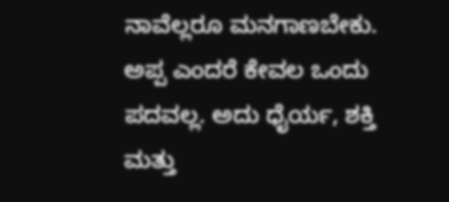ನಾವೆಲ್ಲರೂ ಮನಗಾಣಬೇಕು. ಅಪ್ಪ ಎಂದರೆ ಕೇವಲ ಒಂದು ಪದವಲ್ಲ. ಅದು ಧೈರ್ಯ, ಶಕ್ತಿ ಮತ್ತು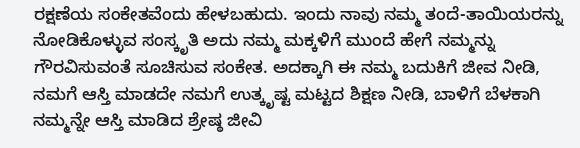ರಕ್ಷಣೆಯ ಸಂಕೇತವೆಂದು ಹೇಳಬಹುದು. ಇಂದು ನಾವು ನಮ್ಮ ತಂದೆ-ತಾಯಿಯರನ್ನು ನೋಡಿಕೊಳ್ಳುವ ಸಂಸ್ಕೃತಿ ಅದು ನಮ್ಮ ಮಕ್ಕಳಿಗೆ ಮುಂದೆ ಹೇಗೆ ನಮ್ಮನ್ನು ಗೌರವಿಸುವಂತೆ ಸೂಚಿಸುವ ಸಂಕೇತ. ಅದಕ್ಕಾಗಿ ಈ ನಮ್ಮ ಬದುಕಿಗೆ ಜೀವ ನೀಡಿ, ನಮಗೆ ಆಸ್ತಿ ಮಾಡದೇ ನಮಗೆ ಉತ್ಕೃಷ್ಟ ಮಟ್ಟದ ಶಿಕ್ಷಣ ನೀಡಿ, ಬಾಳಿಗೆ ಬೆಳಕಾಗಿ ನಮ್ಮನ್ನೇ ಆಸ್ತಿ ಮಾಡಿದ ಶ್ರೇಷ್ಠ ಜೀವಿ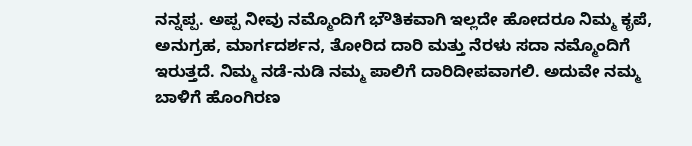ನನ್ನಪ್ಪ. ಅಪ್ಪ ನೀವು ನಮ್ಮೊಂದಿಗೆ ಭೌತಿಕವಾಗಿ ಇಲ್ಲದೇ ಹೋದರೂ ನಿಮ್ಮ ಕೃಪೆ, ಅನುಗ್ರಹ, ಮಾರ್ಗದರ್ಶನ, ತೋರಿದ ದಾರಿ ಮತ್ತು ನೆರಳು ಸದಾ ನಮ್ಮೊಂದಿಗೆ ಇರುತ್ತದೆ. ನಿಮ್ಮ ನಡೆ-ನುಡಿ ನಮ್ಮ ಪಾಲಿಗೆ ದಾರಿದೀಪವಾಗಲಿ. ಅದುವೇ ನಮ್ಮ ಬಾಳಿಗೆ ಹೊಂಗಿರಣ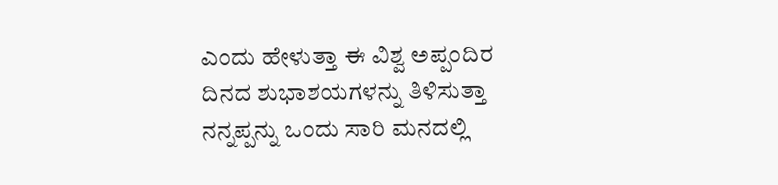ಎಂದು ಹೇಳುತ್ತಾ ಈ ವಿಶ್ವ ಅಪ್ಪಂದಿರ ದಿನದ ಶುಭಾಶಯಗಳನ್ನು ತಿಳಿಸುತ್ತಾ ನನ್ನಪ್ಪನ್ನು ಒಂದು ಸಾರಿ ಮನದಲ್ಲಿ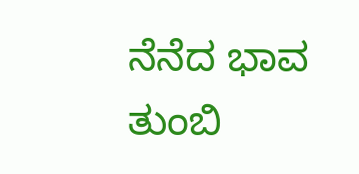ನೆನೆದ ಭಾವ ತುಂಬಿ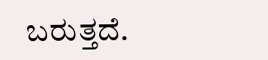ಬರುತ್ತದೆ.